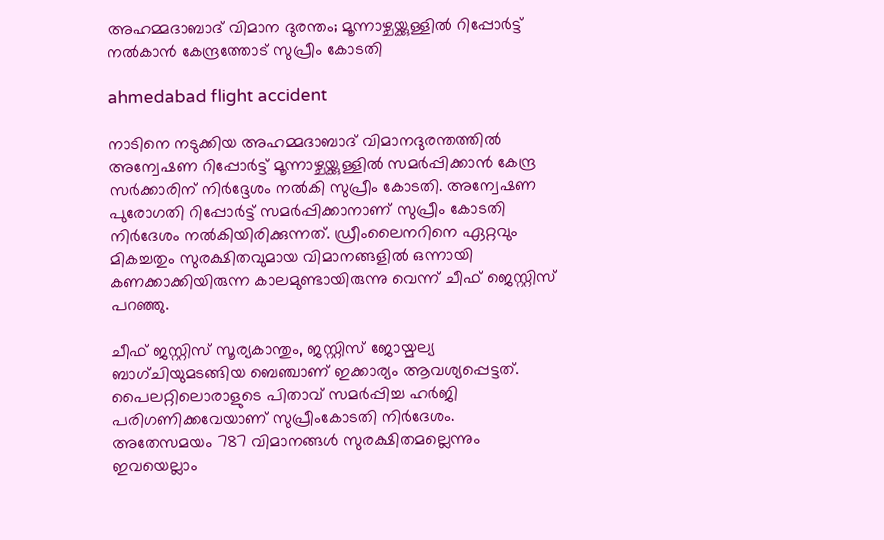അഹമ്മദാബാദ് വിമാന ദുരന്തം; മൂന്നാഴ്ചയ്ക്കുള്ളിൽ റിപ്പോർട്ട് നൽകാൻ കേന്ദ്രത്തോട് സുപ്രീം കോടതി

ahmedabad flight accident

നാടിനെ നടുക്കിയ അഹമ്മദാബാദ് വിമാനദുരന്തത്തിൽ അന്വേഷണ റിപ്പോർട്ട് മൂന്നാഴ്ചയ്ക്കുള്ളിൽ സമർപ്പിക്കാൻ കേന്ദ്ര സർക്കാരിന് നിർദ്ദേശം നൽകി സുപ്രീം കോടതി. അന്വേഷണ പുരോഗതി റിപ്പോർട്ട് സമർപ്പിക്കാനാണ് സുപ്രീം കോടതി നിർദേശം നൽകിയിരിക്കുന്നത്. ഡ്രീംലൈനറിനെ ഏറ്റവും മികച്ചതും സുരക്ഷിതവുമായ വിമാനങ്ങളിൽ ഒന്നായി കണക്കാക്കിയിരുന്ന കാലമുണ്ടായിരുന്നു വെന്ന് ചീഫ് ജെസ്റ്റിസ് പറഞ്ഞു.

ചീഫ് ജസ്റ്റിസ് സൂര്യകാന്തും, ജസ്റ്റിസ് ജോയ്മല്യ ബാഗ്ചിയുമടങ്ങിയ ബെഞ്ചാണ് ഇക്കാര്യം ആവശ്യപ്പെട്ടത്. പൈലറ്റിലൊരാളുടെ പിതാവ് സമര്‍പ്പിച്ച ഹര്‍ജി പരിഗണിക്കവേയാണ് സുപ്രീംകോടതി നിര്‍ദേശം. അതേസമയം 787 വിമാനങ്ങള്‍ സുരക്ഷിതമല്ലെന്നും ഇവയെല്ലാം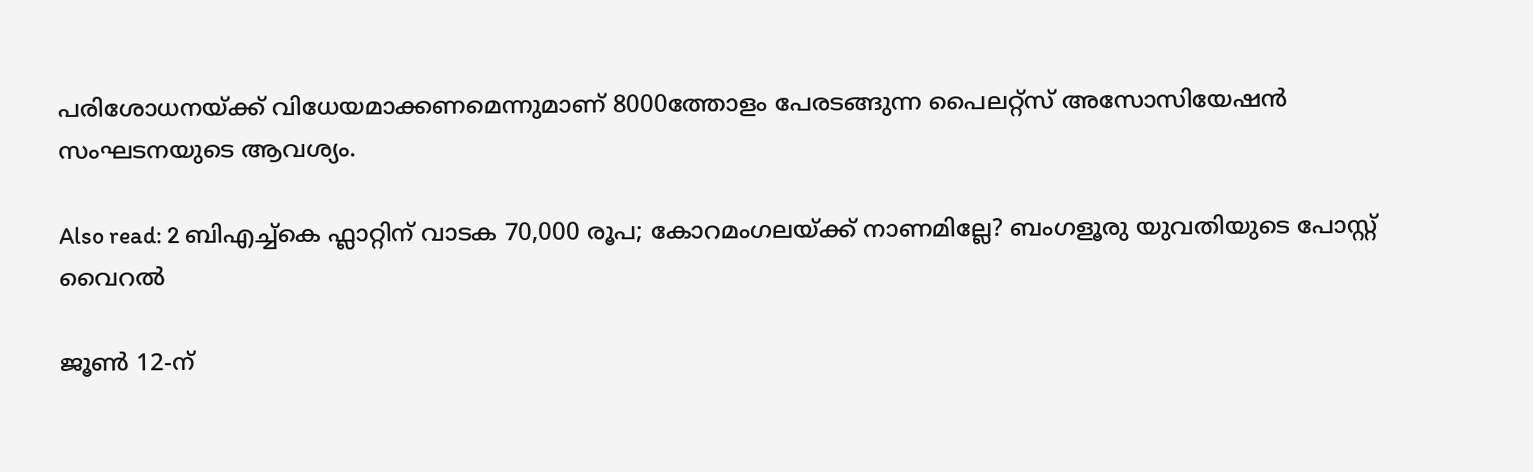പരിശോധനയ്ക്ക് വിധേയമാക്കണമെന്നുമാണ് 8000ത്തോളം പേരടങ്ങുന്ന പൈലറ്റ്സ് അസോസിയേഷൻ സംഘടനയുടെ ആവശ്യം.

Also read: 2 ബിഎച്ച്‌കെ ഫ്ലാറ്റിന് വാടക 70,000 രൂപ; കോറമംഗലയ്ക്ക് നാണമില്ലേ? ബംഗളൂരു യുവതിയുടെ പോസ്റ്റ് വൈറൽ

ജൂണ്‍ 12-ന്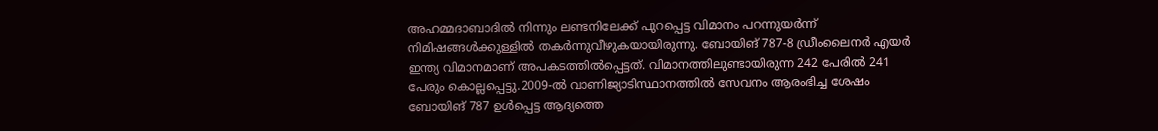അഹമ്മദാബാദില്‍ നിന്നും ലണ്ടനിലേക്ക് പുറപ്പെട്ട വിമാനം പറന്നുയര്‍ന്ന് നിമിഷങ്ങള്‍ക്കുള്ളില്‍ തകര്‍ന്നുവീഴുകയായിരുന്നു. ബോയിങ് 787-8 ഡ്രീംലൈനര്‍ എയര്‍ ഇന്ത്യ വിമാനമാണ് അപകടത്തില്‍പ്പെട്ടത്. വിമാനത്തിലുണ്ടായിരുന്ന 242 പേരില്‍ 241 പേരും കൊല്ലപ്പെട്ടു.2009-ല്‍ വാണിജ്യാടിസ്ഥാനത്തില്‍ സേവനം ആരംഭിച്ച ശേഷം ബോയിങ് 787 ഉള്‍പ്പെട്ട ആദ്യത്തെ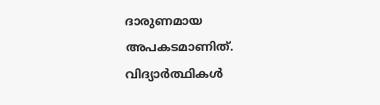ദാരുണമായ അപകടമാണിത്. വിദ്യാർത്ഥികൾ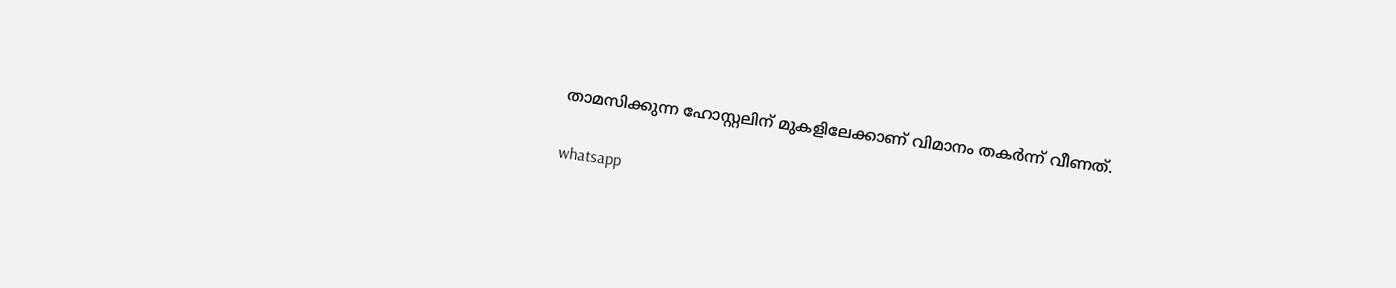താമസിക്കുന്ന ഹോസ്റ്റലിന് മുകളിലേക്കാണ് വിമാനം തകർന്ന് വീണത്.

whatsapp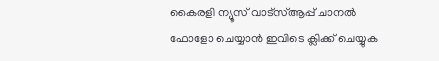കൈരളി ന്യൂസ് വാട്‌സ്ആപ്പ് ചാനല്‍ ഫോളോ ചെയ്യാന്‍ ഇവിടെ ക്ലിക്ക് ചെയ്യുക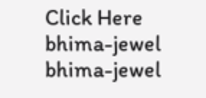Click Here
bhima-jewel
bhima-jewel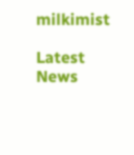milkimist

Latest News